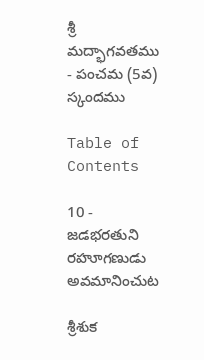శ్రీ మద్భాగవతము - పంచమ (5వ) స్కందము

Table of Contents

10 - జడభరతుని రహూగణుడు అవమానించుట

శ్రీశుక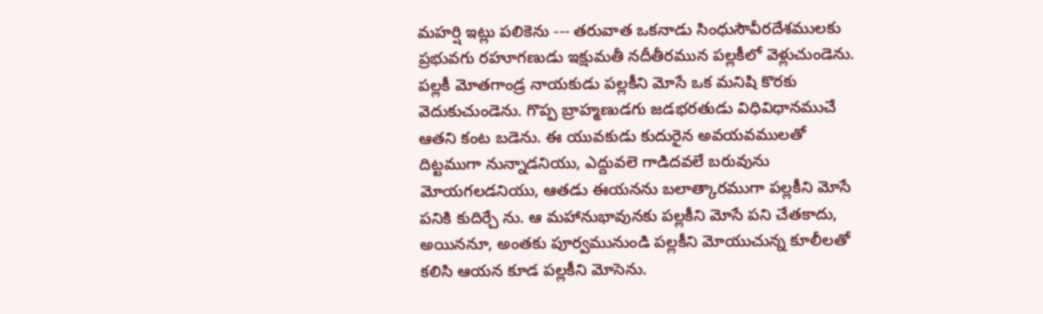మహర్షి ఇట్లు పలికెను --- తరువాత ఒకనాడు సింధుసౌవీరదేశములకు ప్రభువగు రహూగణుడు ఇక్షుమతీ నదీతీరమున పల్లకీలో వెళ్లుచుండెను. పల్లకీ మోతగాండ్ర నాయకుడు పల్లకీని మోసే ఒక మనిషి కొరకు వెదుకుచుండెను. గొప్ప బ్రాహ్మణుడగు జడభరతుడు విధివిధానముచే ఆతని కంట బడెను. ఈ యువకుడు కుదురైన అవయవములతో దిట్టముగా నున్నాడనియు, ఎద్దువలె గాడిదవలే బరువును మోయగలడనియు, ఆతడు ఈయనను బలాత్కారముగా పల్లకీని మోసే పనికి కుదిర్చే ను. ఆ మహానుభావునకు పల్లకీని మోసే పని చేతకాదు, అయిననూ, అంతకు పూర్వమునుండి పల్లకీని మోయుచున్న కూలీలతో కలిసి ఆయన కూడ పల్లకీని మోసెను.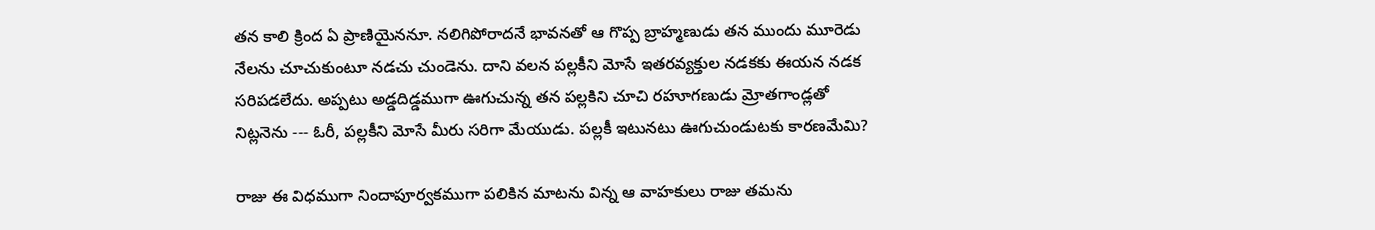తన కాలి క్రింద ఏ ప్రాణియైననూ. నలిగిపోరాదనే భావనతో ఆ గొప్ప బ్రాహ్మణుడు తన ముందు మూరెడు నేలను చూచుకుంటూ నడచు చుండెను. దాని వలన పల్లకీని మోసే ఇతరవ్యక్తుల నడకకు ఈయన నడక సరిపడలేదు. అప్పటు అడ్డదిడ్డముగా ఊగుచున్న తన పల్లకిని చూచి రహూగణుడు మ్రోతగాండ్లతో నిట్లనెను --- ఓరీ, పల్లకీని మోసే మీరు సరిగా మేయుడు. పల్లకీ ఇటునటు ఊగుచుండుటకు కారణమేమి?

రాజు ఈ విధముగా నిందాపూర్వకముగా పలికిన మాటను విన్న ఆ వాహకులు రాజు తమను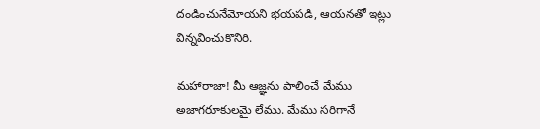దండించునేమోయని భయపడి, ఆయనతో ఇట్లు విన్నవించుకొనిరి.

మహారాజా! మీ ఆజ్ఞను పాలించే మేము అజాగరూకులమై లేము. మేము సరిగానే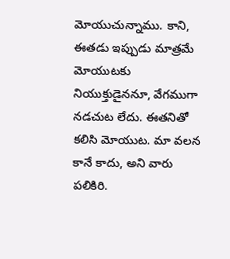మోయుచున్నాము. కాని, ఈతడు ఇప్పుడు మాత్రమే మోయుటకు నియుక్తుడైననూ, వేగముగా నడచుట లేదు. ఈతనితో కలిసి మోయుట. మా వలన కానే కాదు, అని వారు పలికిరి.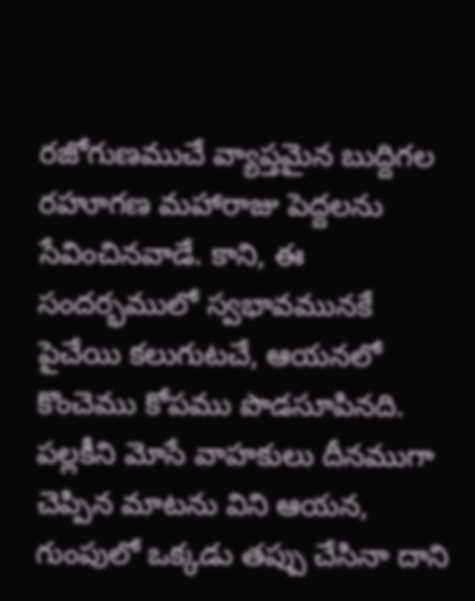రజోగుణముచే వ్యాప్తమైన బుద్దిగల రహూగణ మహారాజు పెద్దలను సేవించినవాడే. కాని, ఈ సందర్భములో స్వభావమునకే పైచేయి కలుగుటచే, ఆయనలో కొంచెము కోపము పొడసూపినది. పల్లకీని మోసే వాహకులు దీనముగా చెప్పిన మాటను విని ఆయన, గుంపులో ఒక్కడు తప్పు చేసినా దాని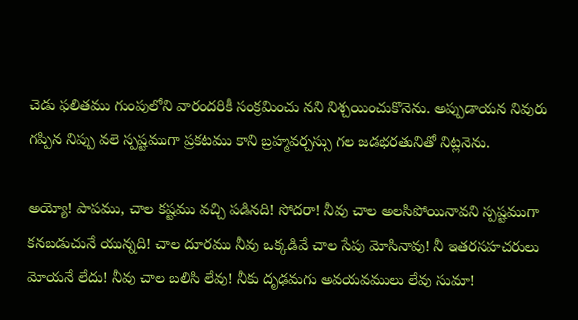చెడు ఫలితము గుంపులోని వారందరికీ సంక్రమించు నని నిశ్చయించుకొనెను. అప్పుడాయన నివురు గప్పిన నిప్పు వలె స్పష్టముగా ప్రకటము కాని బ్రహ్మవర్చస్సు గల జడభరతునితో నిట్లనెను.

అయ్యో! పాపము, చాల కష్టము వచ్చి పడినది! సోదరా! నీవు చాల అలసిపోయినావని స్పష్టముగా కనబడుచునే యున్నది! చాల దూరము నీవు ఒక్కడివే చాల సేపు మోసినావు! నీ ఇతరసహచరులు మోయనే లేదు! నీవు చాల బలిసి లేవు! నీకు దృఢమగు అవయవములు లేవు సుమా!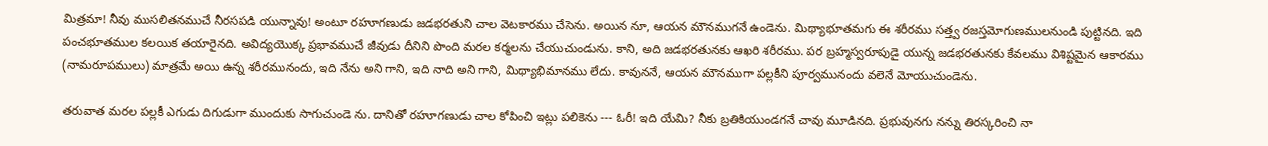మిత్రమా! నీవు ముసలితనముచే నీరసపడి యున్నావు! అంటూ రహూగణుడు జడభరతుని చాల వెటకారము చేసెను. అయిన నూ, ఆయన మౌనముగనే ఉండెను. మిథ్యాభూతమగు ఈ శరీరము సత్త్వ రజస్తమోగుణములనుండి పుట్టినది. ఇది పంచభూతముల కలయిక తయారైనది. అవిద్యయొక్క ప్రభావముచే జీవుడు దీనిని పొంది మరల కర్మలను చేయుచుండును. కాని, అది జడభరతునకు ఆఖరి శరీరము. పర బ్రహ్మస్వరూపుడై యున్న జడభరతునకు కేవలము విశిష్టమైన ఆకారము (నామరూపములు) మాత్రమే అయి ఉన్న శరీరమునందు, ఇది నేను అని గాని, ఇది నాది అని గాని, మిథ్యాభిమానము లేదు. కావుననే, ఆయన మౌనముగా పల్లకీని పూర్వమునందు వలెనే మోయుచుండెను.

తరువాత మరల పల్లకీ ఎగుడు దిగుడుగా ముందుకు సాగుచుండె ను. దానితో రహూగణుడు చాల కోపించి ఇట్లు పలికెను --- ఓరీ! ఇది యేమి? నీకు బ్రతికియుండగనే చావు మూడినది. ప్రభువునగు నన్ను తిరస్కరించి నా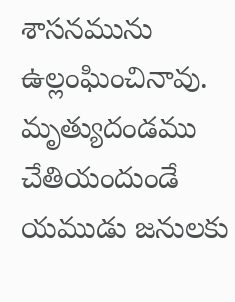శాసనమును ఉల్లంఘించినావు. మృత్యుదండము చేతియందుండే యముడు జనులకు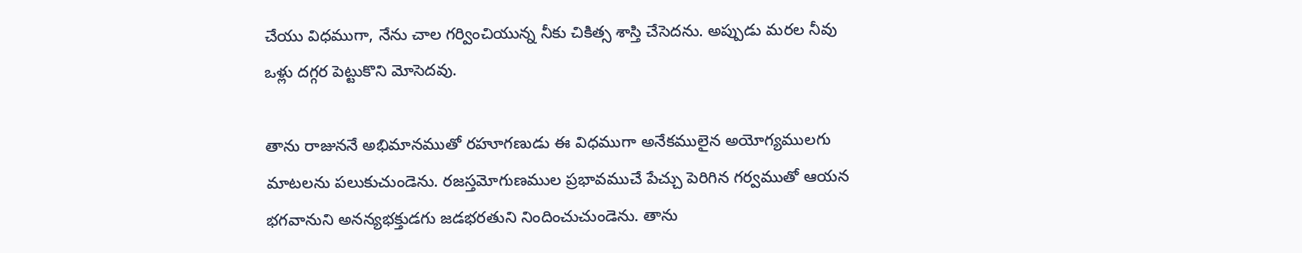చేయు విధముగా, నేను చాల గర్వించియున్న నీకు చికిత్స శాస్తి చేసెదను. అప్పుడు మరల నీవు ఒళ్లు దగ్గర పెట్టుకొని మోసెదవు.

తాను రాజుననే అభిమానముతో రహూగణుడు ఈ విధముగా అనేకములైన అయోగ్యములగు మాటలను పలుకుచుండెను. రజస్తమోగుణముల ప్రభావముచే పేచ్చు పెరిగిన గర్వముతో ఆయన భగవానుని అనన్యభక్తుడగు జడభరతుని నిందించుచుండెను. తాను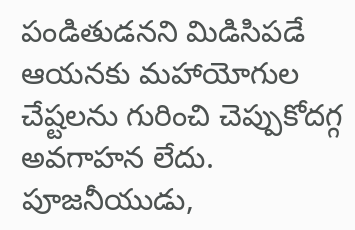పండితుడనని మిడిసిపడే ఆయనకు మహాయోగుల చేష్టలను గురించి చెప్పుకోదగ్గ అవగాహన లేదు. పూజనీయుడు,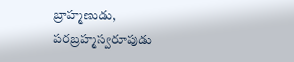బ్రాహ్మణుడు, పరబ్రహ్మస్వరూపుడు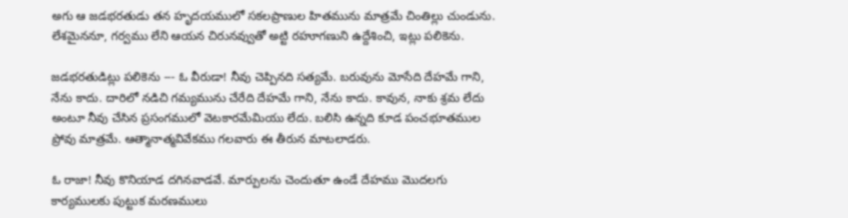అగు ఆ జడభరతుడు తన హృదయములో సకలప్రాణుల హితమును మాత్రమే చింతిల్లు చుండును. లేశమైననూ, గర్వము లేని ఆయన చిరునవ్వుతో అట్టి రహూగణుని ఉద్దేశించి, ఇట్లు పలికెను.

జడభరతుడిట్లు పలికెను --- ఓ వీరుడా! నీవు చెప్పినది సత్యమే. బరువును మోసేది దేహమే గాని, నేను కాదు. దారిలో నడిచి గమ్యమును చేరేది దేహమే గాని, నేను కాదు. కావున, నాకు శ్రమ లేదు అంటూ నీవు చేసిన ప్రసంగములో వెటకారమేమియు లేదు. బలిసి ఉన్నది కూడ పంచభూతముల ప్రోవు మాత్రమే. ఆత్మానాత్మవివేకము గలవారు ఈ తీరున మాటలాడరు.

ఓ రాజా! నీవు కొనియాడ దగినవాడవే. మార్పులను చెందుతూ ఉండే దేహము మొదలగు కార్యములకు పుట్టుక మరణములు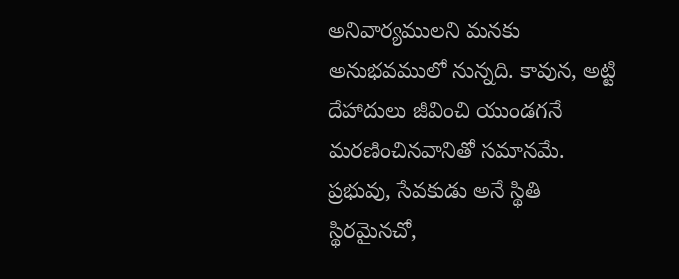అనివార్యములని మనకు అనుభవములో నున్నది. కావున, అట్టి దేహాదులు జీవించి యుండగనే మరణించినవానితో సమానమే. ప్రభువు, సేవకుడు అనే స్థితి స్థిరమైనచో,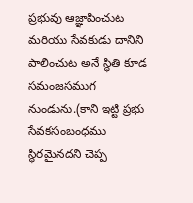ప్రభువు ఆజ్ఞాపించుట మరియు సేవకుడు దానిని పాలించుట అనే స్థితి కూడ సమంజసముగ నుండును.(కాని ఇట్టి ప్రభు సేవకసంబంధము స్థిరమైనదని చెప్ప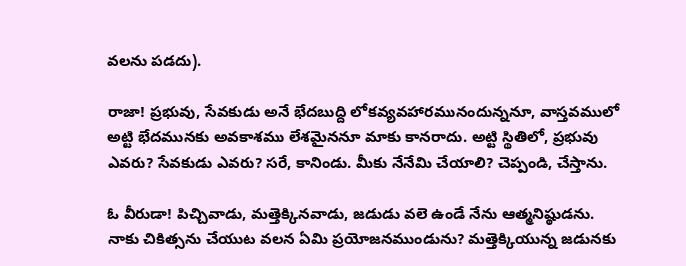వలను పడదు).

రాజా! ప్రభువు, సేవకుడు అనే భేదబుద్ది లోకవ్యవహారమునందున్ననూ, వాస్తవములో అట్టి భేదమునకు అవకాశము లేశమైననూ మాకు కానరాదు. అట్టి స్థితిలో, ప్రభువు ఎవరు? సేవకుడు ఎవరు? సరే, కానిండు. మీకు నేనేమి చేయాలి? చెప్పండి, చేస్తాను.

ఓ వీరుడా! పిచ్చివాడు, మత్తెక్కినవాడు, జడుడు వలె ఉండే నేను ఆత్మనిష్ఠుడను. నాకు చికిత్సను చేయుట వలన ఏమి ప్రయోజనముండును? మత్తెక్కియున్న జడునకు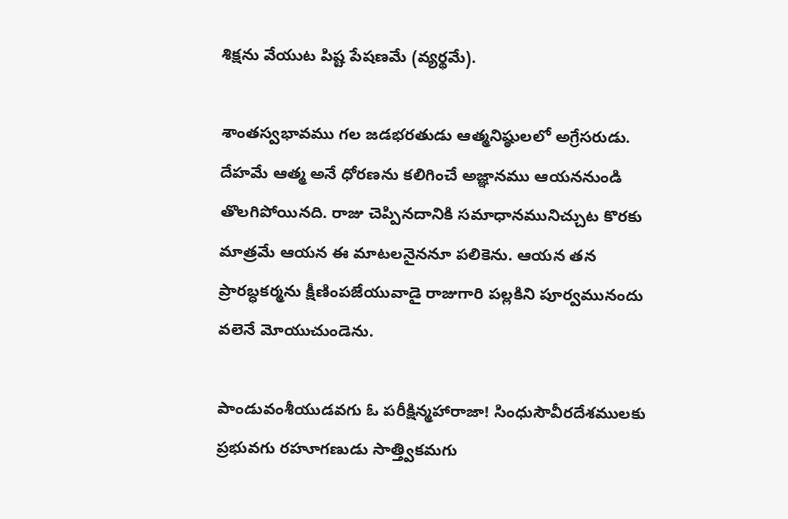శిక్షను వేయుట పిష్ట పేషణమే (వ్యర్థమే).

శాంతస్వభావము గల జడభరతుడు ఆత్మనిష్ఠులలో అగ్రేసరుడు. దేహమే ఆత్మ అనే ధోరణను కలిగించే అజ్ఞానము ఆయననుండి తొలగిపోయినది. రాజు చెప్పినదానికి సమాధానమునిచ్చుట కొరకు మాత్రమే ఆయన ఈ మాటలనైననూ పలికెను. ఆయన తన ప్రారబ్ధకర్మను క్షీణింపజేయువాడై రాజుగారి పల్లకిని పూర్వమునందు వలెనే మోయుచుండెను.

పాండువంశీయుడవగు ఓ పరీక్షిన్మహారాజా! సింధుసౌవీరదేశములకు ప్రభువగు రహూగణుడు సాత్త్వికమగు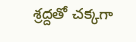శ్రద్దతో చక్కగా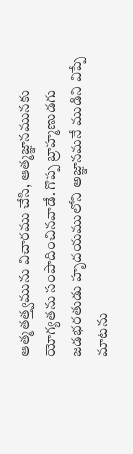ఆత్మతత్త్వమును విచారము చేసి, ఆత్మజ్ఞానమునకు యోగ్యతను సంపాదించినవాడే. గొప్ప బ్రాహ్మణుడగు జడభరతుడు హృదయములోని అజ్ఞానమనే ముడిని విప్పే మాటను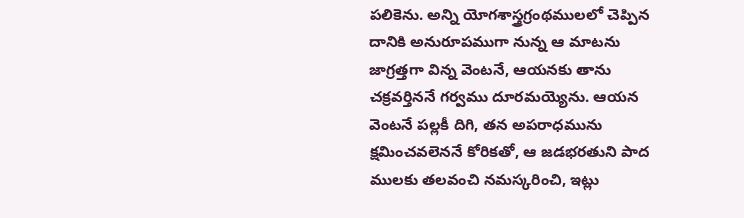పలికెను. అన్ని యోగశాస్త్రగ్రంథములలో చెప్పిన దానికి అనురూపముగా నున్న ఆ మాటను జాగ్రత్తగా విన్న వెంటనే, ఆయనకు తాను చక్రవర్తిననే గర్వము దూరమయ్యెను. ఆయన వెంటనే పల్లకీ దిగి, తన అపరాధమును క్షమించవలెననే కోరికతో, ఆ జడభరతుని పాద ములకు తలవంచి నమస్కరించి, ఇట్లు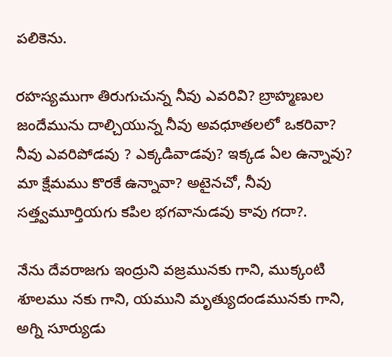పలికెను.

రహస్యముగా తిరుగుచున్న నీవు ఎవరివి? బ్రాహ్మణుల జందేమును దాల్చియున్న నీవు అవధూతలలో ఒకరివా? నీవు ఎవరిపోడవు ? ఎక్కడివాడవు? ఇక్కడ ఏల ఉన్నావు? మా క్షేమము కొరకే ఉన్నావా? అటైనచో, నీవు సత్త్వమూర్తియగు కపిల భగవానుడవు కావు గదా?.

నేను దేవరాజగు ఇంద్రుని వజ్రమునకు గాని, ముక్కంటి శూలము నకు గాని, యముని మృత్యుదండమునకు గాని, అగ్ని సూర్యుడు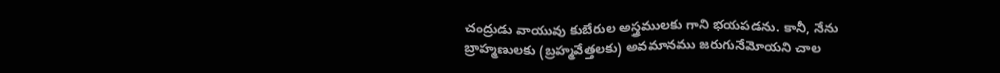చంద్రుడు వాయువు కుబేరుల అస్త్రములకు గాని భయపడను. కానీ, నేను బ్రాహ్మణులకు (బ్రహ్మవేత్తలకు) అవమానము జరుగునేమోయని చాల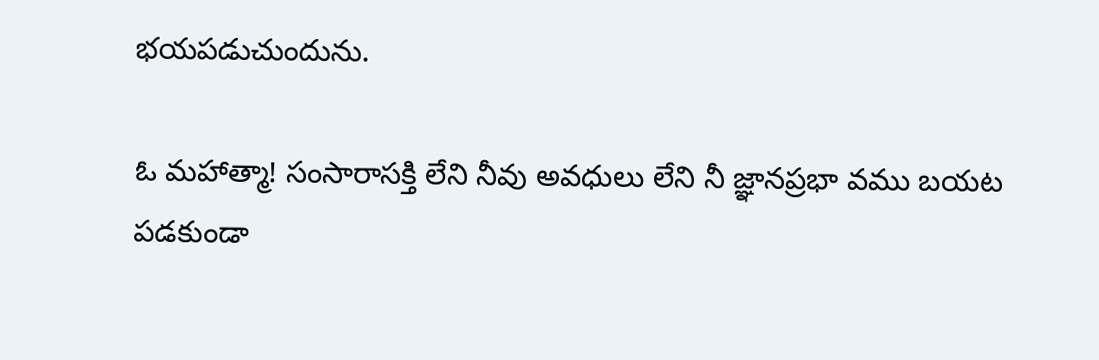భయపడుచుందును.

ఓ మహాత్మా! సంసారాసక్తి లేని నీవు అవధులు లేని నీ జ్ఞానప్రభా వము బయట పడకుండా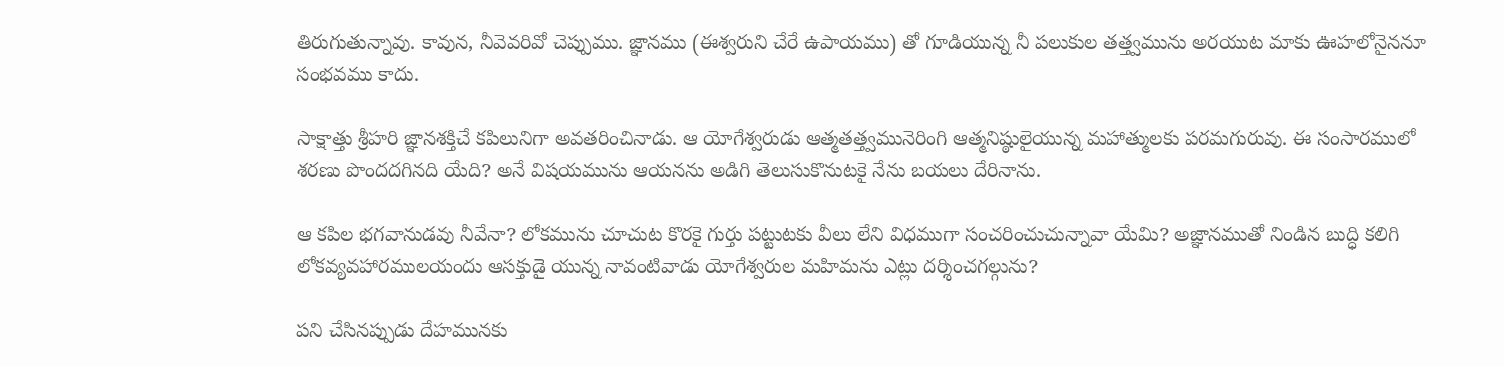తిరుగుతున్నావు. కావున, నీవెవరివో చెప్పుము. జ్ఞానము (ఈశ్వరుని చేరే ఉపాయము) తో గూడియున్న నీ పలుకుల తత్త్వమును అరయుట మాకు ఊహలోనైననూ సంభవము కాదు.

సాక్షాత్తు శ్రీహరి జ్ఞానశక్తిచే కపిలునిగా అవతరించినాడు. ఆ యోగేశ్వరుడు ఆత్మతత్త్వమునెరింగి ఆత్మనిష్ఠులైయున్న మహాత్ములకు పరమగురువు. ఈ సంసారములో శరణు పొందదగినది యేది? అనే విషయమును ఆయనను అడిగి తెలుసుకొనుటకై నేను బయలు దేరినాను.

ఆ కపిల భగవానుడవు నీవేనా? లోకమును చూచుట కొరకై గుర్తు పట్టుటకు వీలు లేని విధముగా సంచరించుచున్నావా యేమి? అజ్ఞానముతో నిండిన బుద్ధి కలిగి లోకవ్యవహారములయందు ఆసక్తుడై యున్న నావంటివాడు యోగేశ్వరుల మహిమను ఎట్లు దర్శించగల్గును?

పని చేసినప్పుడు దేహమునకు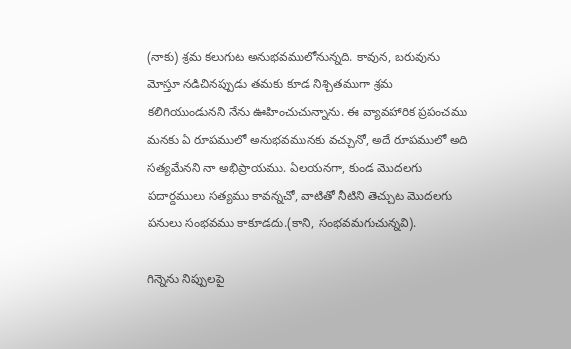(నాకు) శ్రమ కలుగుట అనుభవములోనున్నది. కావున, బరువును మోస్తూ నడిచినప్పుడు తమకు కూడ నిశ్చితముగా శ్రమ కలిగియుండునని నేను ఊహించుచున్నాను. ఈ వ్యావహారిక ప్రపంచము మనకు ఏ రూపములో అనుభవమునకు వచ్చునో, అదే రూపములో అది సత్యమేనని నా అభిప్రాయము. ఏలయనగా, కుండ మొదలగు పదార్దములు సత్యము కావన్నచో, వాటితో నీటిని తెచ్చుట మొదలగు పనులు సంభవము కాకూడదు.(కాని, సంభవమగుచున్నవి).

గిన్నెను నిప్పులపై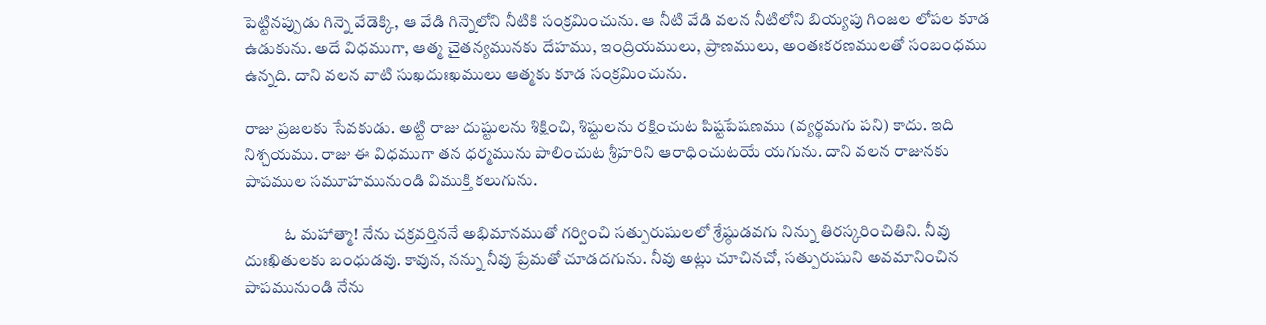పెట్టినప్పుడు గిన్నె వేడెక్కి, ఆ వేడి గిన్నెలోని నీటికి సంక్రమించును. ఆ నీటి వేడి వలన నీటిలోని బియ్యపు గింజల లోపల కూడ ఉడుకును. అదే విధముగా, ఆత్మ చైతన్యమునకు దేహము, ఇంద్రియములు, ప్రాణములు, అంతఃకరణములతో సంబంధము ఉన్నది. దాని వలన వాటి సుఖదుఃఖములు ఆత్మకు కూడ సంక్రమించును.

రాజు ప్రజలకు సేవకుడు. అట్టి రాజు దుష్టులను శిక్షించి, శిష్టులను రక్షించుట పిష్టపేషణము (వ్యర్థమగు పని) కాదు. ఇది నిశ్చయము. రాజు ఈ విధముగా తన ధర్మమును పాలించుట శ్రీహరిని ఆరాధించుటయే యగును. దాని వలన రాజునకు పాపముల సమూహమునుండి విముక్తి కలుగును.

            ఓ మహాత్మా! నేను చక్రవర్తిననే అభిమానముతో గర్వించి సత్పురుషులలో శ్రేష్ఠుడవగు నిన్ను తిరస్కరించితిని. నీవు దుఃఖితులకు బంధుడవు. కావున, నన్ను నీవు ప్రేమతో చూడదగును. నీవు అట్లు చూచినచో, సత్పురుషుని అవమానించిన పాపమునుండి నేను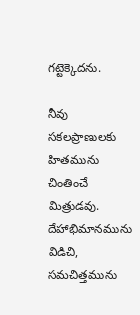గట్టెక్కెదను.

నీవు సకలప్రాణులకు హితమును చింతించే మిత్రుడవు. దేహాభిమానమును విడిచి, సమచిత్తమును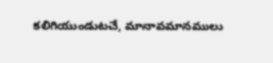కలిగియుండుటచే, మానావమానములు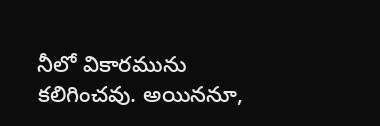నీలో వికారమును కలిగించవు. అయిననూ,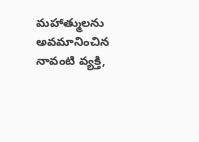మహాత్ములను అవమానించిన నావంటి వ్యక్తి,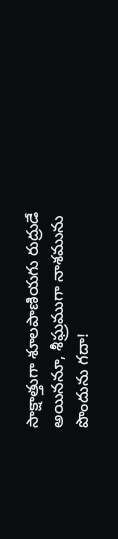సాక్షాత్తుగా శూలపాణియగు రుద్రుడే అయిననూ, శీఘ్రముగా నాశమును పొందును గదా!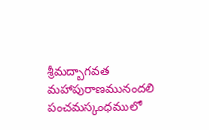శ్రీమద్బాగవత మహాపురాణమునందలి పంచమస్కంధములో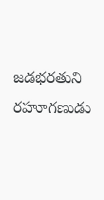జడభరతుని రహూగణుడు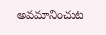అవమానించుట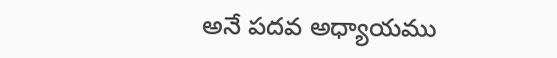అనే పదవ అధ్యాయము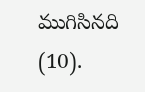ముగిసినది (10).